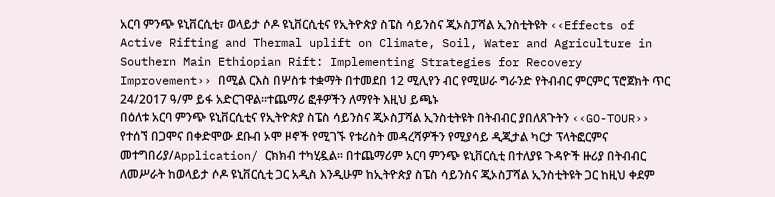አርባ ምንጭ ዩኒቨርሲቲ፣ ወላይታ ሶዶ ዩኒቨርሲቲና የኢትዮጵያ ስፔስ ሳይንስና ጂኦስፓሻል ኢንስቲትዩት ‹‹Effects of Active Rifting and Thermal uplift on Climate, Soil, Water and Agriculture in Southern Main Ethiopian Rift: Implementing Strategies for Recovery Improvement›› በሚል ርእስ በሦስቱ ተቋማት በተመደበ 12 ሚሊየን ብር የሚሠራ ግራንድ የትብብር ምርምር ፕሮጀክት ጥር 24/2017 ዓ/ም ይፋ አድርገዋል፡፡ተጨማሪ ፎቶዎችን ለማየት እዚህ ይጫኑ
በዕለቱ አርባ ምንጭ ዩኒቨርሲቲና የኢትዮጵያ ስፔስ ሳይንስና ጂኦስፓሻል ኢንስቲትዩት በትብብር ያበለጸጉትን ‹‹GO-TOUR›› የተሰኘ በጋሞና በቀድሞው ደቡብ ኦሞ ዞኖች የሚገኙ የቱሪስት መዳረሻዎችን የሚያሳይ ዲጂታል ካርታ ፕላትፎርምና መተግበሪያ/Application/ ርክክብ ተካሂዷል፡፡ በተጨማሪም አርባ ምንጭ ዩኒቨርሲቲ በተለያዩ ጉዳዮች ዙሪያ በትብብር ለመሥራት ከወላይታ ሶዶ ዩኒቨርሲቲ ጋር አዲስ እንዲሁም ከኢትዮጵያ ስፔስ ሳይንስና ጂኦስፓሻል ኢንስቲትዩት ጋር ከዚህ ቀደም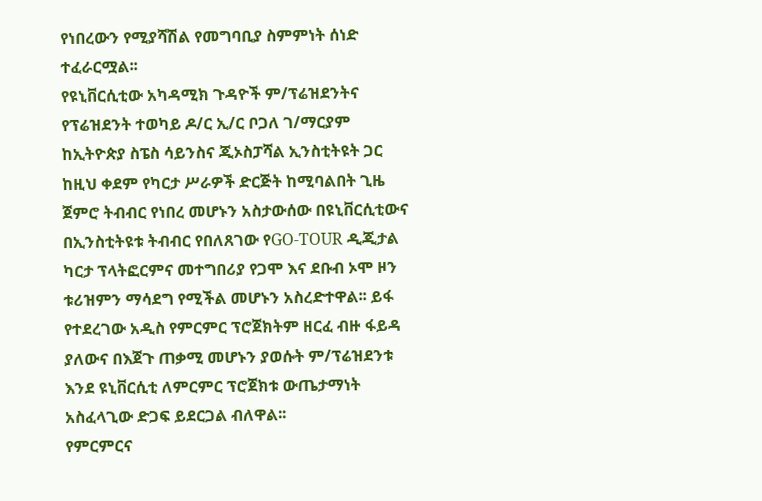የነበረውን የሚያሻሽል የመግባቢያ ስምምነት ሰነድ ተፈራርሟል፡፡
የዩኒቨርሲቲው አካዳሚክ ጉዳዮች ም/ፕሬዝደንትና የፕሬዝደንት ተወካይ ዶ/ር ኢ/ር ቦጋለ ገ/ማርያም ከኢትዮጵያ ስፔስ ሳይንስና ጂኦስፓሻል ኢንስቲትዩት ጋር ከዚህ ቀደም የካርታ ሥራዎች ድርጅት ከሚባልበት ጊዜ ጀምሮ ትብብር የነበረ መሆኑን አስታውሰው በዩኒቨርሲቲውና በኢንስቲትዩቱ ትብብር የበለጸገው የGO-TOUR ዲጂታል ካርታ ፕላትፎርምና መተግበሪያ የጋሞ እና ደቡብ ኦሞ ዞን ቱሪዝምን ማሳደግ የሚችል መሆኑን አስረድተዋል፡፡ ይፋ የተደረገው አዲስ የምርምር ፕሮጀክትም ዘርፈ ብዙ ፋይዳ ያለውና በእጀጉ ጠቃሚ መሆኑን ያወሱት ም/ፕሬዝደንቱ እንደ ዩኒቨርሲቲ ለምርምር ፕሮጀክቱ ውጤታማነት አስፈላጊው ድጋፍ ይደርጋል ብለዋል፡፡
የምርምርና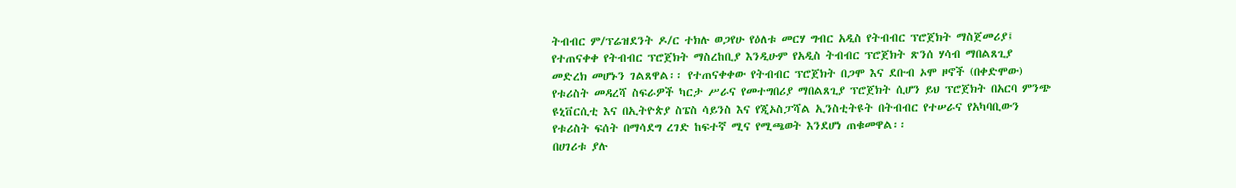ትብብር ም/ፕሬዝደንት ዶ/ር ተክሉ ወጋየሁ የዕለቱ መርሃ ግብር አዲስ የትብብር ፕሮጀክት ማስጀመሪያ፤ የተጠናቀቀ የትብብር ፕሮጀክት ማስረከቢያ እንዲሁም የአዲስ ትብብር ፕሮጀክት ጽንሰ ሃሳብ ማበልጸጊያ መድረክ መሆኑን ገልጸዋል፡፡ የተጠናቀቀው የትብብር ፕሮጀክት በጋሞ እና ደቡብ ኦሞ ዞኖች (በቀድሞው) የቱሪስት መዳረሻ ስፍራዎች ካርታ ሥራና የመተግበሪያ ማበልጸጊያ ፕሮጀክት ሲሆን ይህ ፕሮጀክት በአርባ ምንጭ ዩኒቨርሲቲ እና በኢትዮጵያ ስፔስ ሳይንስ እና የጂኦስፓሻል ኢንስቲትዩት በትብብር የተሠራና የአካባቢውን የቱሪስት ፍሰት በማሳደግ ረገድ ከፍተኛ ሚና የሚጫወት እንደሆነ ጠቁመዋል፡፡
በሀገሪቱ ያሉ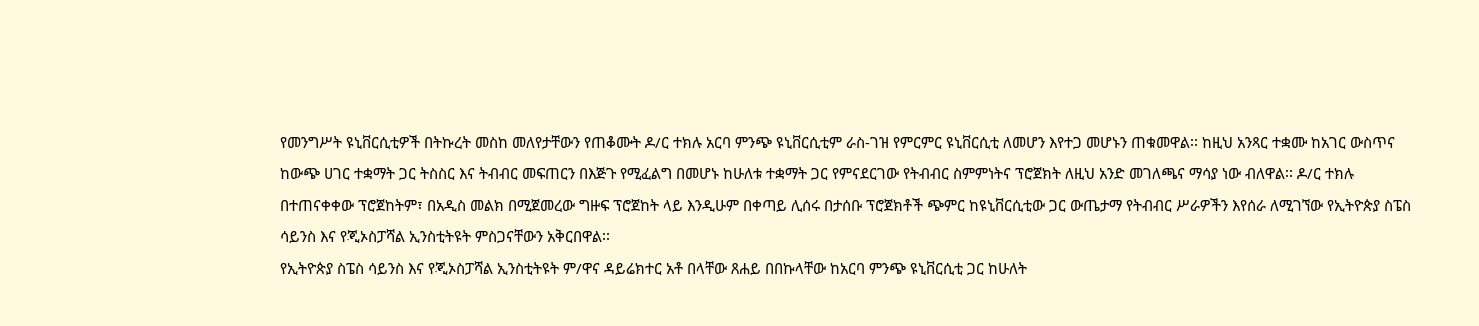የመንግሥት ዩኒቨርሲቲዎች በትኩረት መስከ መለየታቸውን የጠቆሙት ዶ/ር ተክሉ አርባ ምንጭ ዩኒቨርሲቲም ራስ-ገዝ የምርምር ዩኒቨርሲቲ ለመሆን እየተጋ መሆኑን ጠቁመዋል፡፡ ከዚህ አንጻር ተቋሙ ከአገር ውስጥና ከውጭ ሀገር ተቋማት ጋር ትስስር እና ትብብር መፍጠርን በእጅጉ የሚፈልግ በመሆኑ ከሁለቱ ተቋማት ጋር የምናደርገው የትብብር ስምምነትና ፕሮጀክት ለዚህ አንድ መገለጫና ማሳያ ነው ብለዋል፡፡ ዶ/ር ተክሉ በተጠናቀቀው ፕሮጀከትም፣ በአዲስ መልክ በሚጀመረው ግዙፍ ፕሮጀከት ላይ እንዲሁም በቀጣይ ሊሰሩ በታሰቡ ፕሮጀክቶች ጭምር ከዩኒቨርሲቲው ጋር ውጤታማ የትብብር ሥራዎችን እየሰራ ለሚገኘው የኢትዮጵያ ስፔስ ሳይንስ እና የጂኦስፓሻል ኢንስቲትዩት ምስጋናቸውን አቅርበዋል፡፡
የኢትዮጵያ ስፔስ ሳይንስ እና የጂኦስፓሻል ኢንስቲትዩት ም/ዋና ዳይሬክተር አቶ በላቸው ጸሐይ በበኩላቸው ከአርባ ምንጭ ዩኒቨርሲቲ ጋር ከሁለት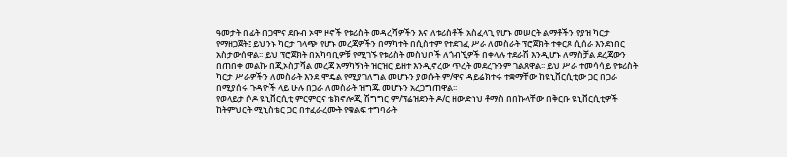ዓመታት በፊት በጋሞና ደቡብ ኦሞ ዞኖች የቱሪስት መዳረሻዎችን እና ለቱሪስቶች አስፈላጊ የሆኑ መሠርት ልማቶችን የያዝ ካርታ የማዘጋጀት፤ ይህንኑ ካርታ ገላጭ የሆኑ መረጃዎችን በማካተት በሲስተም የተደገፈ ሥራ ለመስራት ፕሮጀክት ተቀርጾ ሲሰራ እንደነበር አስታውሰዋል፡፡ ይህ ፕሮጀክት በአካባቢዎቹ የሚገኙ የቱሪስት መስህቦች ለጎብኚዎች በቀላሉ ተደራሽ እንዲሆኑ ለማስቻል ደረጃውን በጠበቀ መልኩ በጂኦስፓሻል መረጃ አማካኝነት ዝርዝር ይዘተ እንዲኖረው ጥረት መደረጉንም ገልጸዋል፡፡ ይህ ሥራ ተመሳሳይ የቱሪስት ካርታ ሥራዎችን ለመስራት እንደ ሞዴል የሚያገለግል መሆኑን ያወሱት ም/ዋና ዳይሬክተሩ ተቋማቸው ከዩኒቨርሲቲው ጋር በጋራ በሚያሰሩ ጉዳዮች ላይ ሁሉ በጋራ ለመስራት ዝግጁ መሆኑን አረጋግጠዋል፡፡
የወላይታ ሶዶ ዩኒቨርሲቲ ምርምርና ቴክኖሎጂ ሽግግር ም/ፕሬዝደንት ዶ/ር ዘውድነህ ቶማስ በበኩላቸው በቅርቡ ዩኒቨርሲቲዎች ከትምህርት ሚኒስቴር ጋር በተፈራረሙት የቁልፍ ተግባራት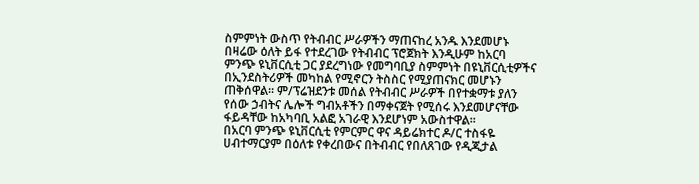ስምምነት ውስጥ የትብብር ሥራዎችን ማጠናከረ አንዱ እንደመሆኑ በዛሬው ዕለት ይፋ የተደረገው የትብብር ፕሮጀክት እንዲሁም ከአርባ ምንጭ ዩኒቨርሲቲ ጋር ያደረግነው የመግባቢያ ስምምነት በዩኒቨርሲቲዎችና በኢንደስትሪዎች መካከል የሚኖርን ትስስር የሚያጠናክር መሆኑን ጠቅሰዋል፡፡ ም/ፕሬዝደንቱ መሰል የትብብር ሥራዎች በየተቋማቱ ያለን የሰው ኃብትና ሌሎች ግብአቶችን በማቀናጀት የሚሰሩ እንደመሆናቸው ፋይዳቸው ከአካባቢ አልፎ አገራዊ እንደሆነም አውስተዋል፡፡
በአርባ ምንጭ ዩኒቨርሲቲ የምርምር ዋና ዳይሬክተር ዶ/ር ተስፋዬ ሀብተማርያም በዕለቱ የቀረበውና በትብብር የበለጸገው የዲጂታል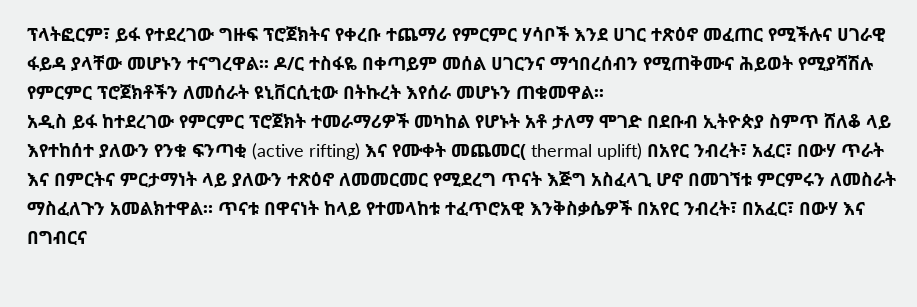ፕላትፎርም፣ ይፋ የተደረገው ግዙፍ ፕሮጀክትና የቀረቡ ተጨማሪ የምርምር ሃሳቦች እንደ ሀገር ተጽዕኖ መፈጠር የሚችሉና ሀገራዊ ፋይዳ ያላቸው መሆኑን ተናግረዋል፡፡ ዶ/ር ተስፋዬ በቀጣይም መሰል ሀገርንና ማኅበረሰብን የሚጠቅሙና ሕይወት የሚያሻሽሉ የምርምር ፕሮጀክቶችን ለመሰራት ዩኒቨርሲቲው በትኩረት እየሰራ መሆኑን ጠቁመዋል፡፡
አዲስ ይፋ ከተደረገው የምርምር ፕሮጀክት ተመራማሪዎች መካከል የሆኑት አቶ ታለማ ሞገድ በደቡብ ኢትዮጵያ ስምጥ ሸለቆ ላይ እየተከሰተ ያለውን የንቁ ፍንጣቂ (active rifting) እና የሙቀት መጨመር( thermal uplift) በአየር ንብረት፣ አፈር፣ በውሃ ጥራት እና በምርትና ምርታማነት ላይ ያለውን ተጽዕኖ ለመመርመር የሚደረግ ጥናት እጅግ አስፈላጊ ሆኖ በመገኘቱ ምርምሩን ለመስራት ማስፈለጉን አመልክተዋል። ጥናቱ በዋናነት ከላይ የተመላከቱ ተፈጥሮአዊ እንቅስቃሴዎች በአየር ንብረት፣ በአፈር፣ በውሃ እና በግብርና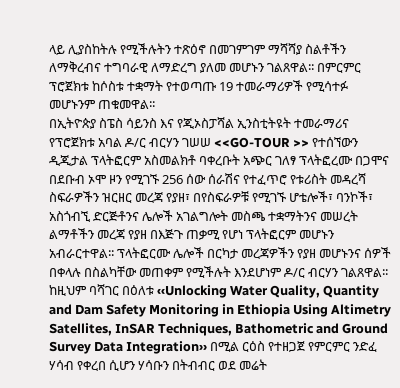ላይ ሊያስከትሉ የሚችሉትን ተጽዕኖ በመገምገም ማሻሻያ ስልቶችን ለማቅረብና ተግባራዊ ለማድረግ ያለመ መሆኑን ገልጸዋል፡፡ በምርምር ፕሮጀክቱ ከሶስቱ ተቋማት የተወጣጡ 19 ተመራማሪዎች የሚሳተፉ መሆኑንም ጠቁመዋል፡፡
በኢትዮጵያ ስፔስ ሳይንስ እና የጂኦስፓሻል ኢንስቲትዩት ተመራማሪና የፕሮጀክቱ አባል ዶ/ር ብርሃን ገሠሠ <<GO-TOUR >> የተሰኘውን ዲጂታል ፕላትፎርም አስመልክቶ ባቀረቡት አጭር ገለፃ ፕላትፎረሙ በጋሞና በደቡብ ኦሞ ዞን የሚገኙ 256 ሰው ሰራሽና የተፈጥሮ የቱሪስት መዳረሻ ስፍራዎችን ዝርዘር መረጃ የያዘ፣ በየስፍራዎቹ የሚገኙ ሆቴሎች፣ ባንኮች፣ አስጎብኚ ድርጅቶንና ሌሎች አገልግሎት መስጫ ተቋማትንና መሠረት ልማቶችን መረጃ የያዘ በእጅጉ ጠቃሚ የሆነ ፕላትፎርም መሆኑን አብራርተዋል፡፡ ፕላትፎርሙ ሌሎች በርካታ መረጃዎችን የያዘ መሆኑንና ሰዎች በቀላሉ በስልካቸው መጠቀም የሚችሉት እንደሆነም ዶ/ር ብርሃን ገልጸዋል፡፡
ከዚህም ባሻገር በዕለቱ ‹‹Unlocking Water Quality, Quantity and Dam Safety Monitoring in Ethiopia Using Altimetry Satellites, InSAR Techniques, Bathometric and Ground Survey Data Integration›› በሚል ርዕስ የተዘጋጀ የምርምር ንድፈ ሃሳብ የቀረበ ሲሆን ሃሳቡን በትብብር ወደ መሬት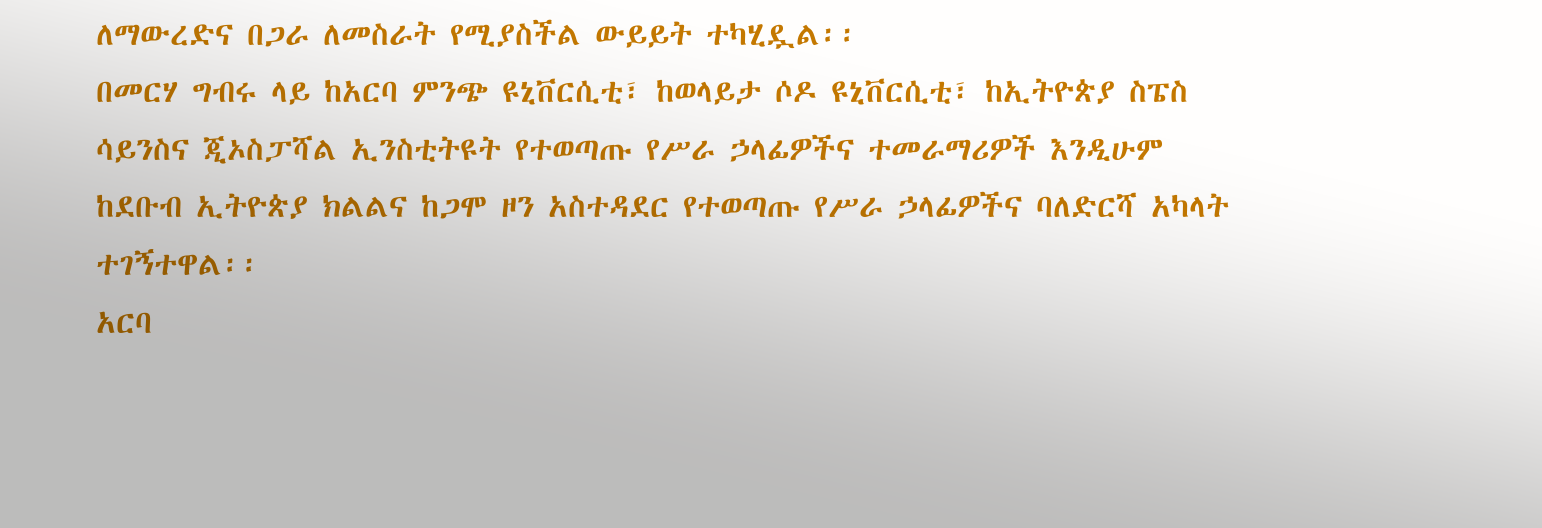ለማውረድና በጋራ ለመስራት የሚያስችል ውይይት ተካሂዷል፡፡
በመርሃ ግብሩ ላይ ከአርባ ምንጭ ዩኒቨርሲቲ፣ ከወላይታ ሶዶ ዩኒቨርሲቲ፣ ከኢትዮጵያ ስፔስ ሳይንስና ጂኦስፓሻል ኢንስቲትዩት የተወጣጡ የሥራ ኃላፊዎችና ተመራማሪዎች እንዲሁም ከደቡብ ኢትዮጵያ ክልልና ከጋሞ ዞን አስተዳደር የተወጣጡ የሥራ ኃላፊዎችና ባለድርሻ አካላት ተገኝተዋል፡፡
አርባ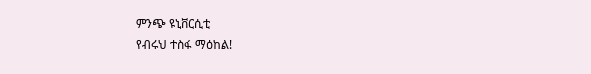ምንጭ ዩኒቨርሲቲ
የብሩህ ተስፋ ማዕከል!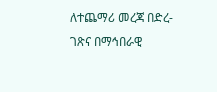ለተጨማሪ መረጃ በድረ-ገጽና በማኅበራዊ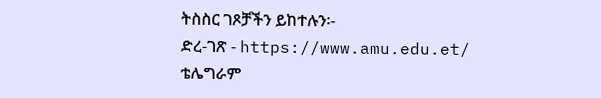ትስስር ገጾቻችን ይከተሉን፡-
ድረ-ገጽ - https://www.amu.edu.et/
ቴሌግራም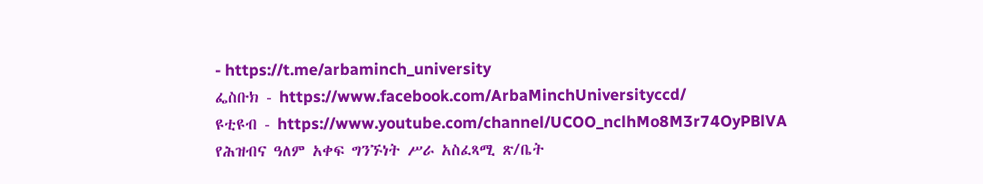- https://t.me/arbaminch_university
ፌስቡክ - https://www.facebook.com/ArbaMinchUniversityccd/
ዩቲዩብ - https://www.youtube.com/channel/UCOO_nclhMo8M3r74OyPBlVA
የሕዝብና ዓለም አቀፍ ግንኙነት ሥራ አስፈጻሚ ጽ/ቤት